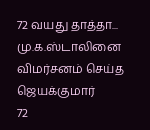72 வயது தாத்தா... மு.க.ஸ்டாலினை விமர்சனம் செய்த ஜெயக்குமார்
72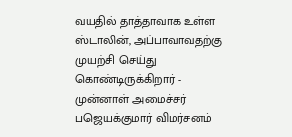வயதில் தாத்தாவாக உள்ள ஸ்டாலின், அப்பாவாவதற்கு முயற்சி செய்து கொண்டிருக்கிறார் - முன்னாள் அமைச்சர் பஜெயக்குமார் விமர்சனம்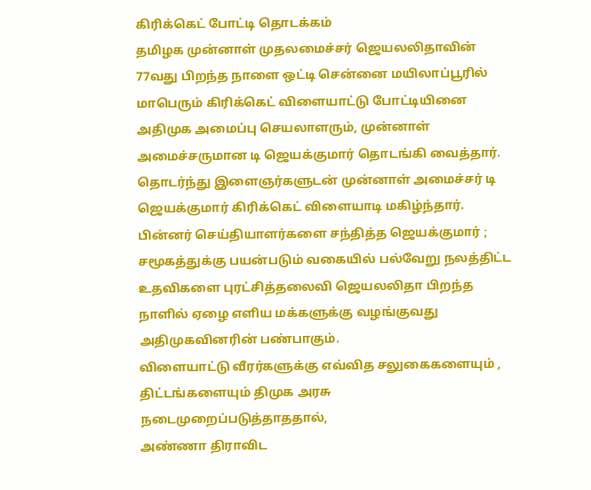கிரிக்கெட் போட்டி தொடக்கம்
தமிழக முன்னாள் முதலமைச்சர் ஜெயலலிதாவின் 77வது பிறந்த நாளை ஒட்டி சென்னை மயிலாப்பூரில் மாபெரும் கிரிக்கெட் விளையாட்டு போட்டியினை அதிமுக அமைப்பு செயலாளரும், முன்னாள் அமைச்சருமான டி ஜெயக்குமார் தொடங்கி வைத்தார். தொடர்ந்து இளைஞர்களுடன் முன்னாள் அமைச்சர் டி ஜெயக்குமார் கிரிக்கெட் விளையாடி மகிழ்ந்தார்.
பின்னர் செய்தியாளர்களை சந்தித்த ஜெயக்குமார் ;
சமூகத்துக்கு பயன்படும் வகையில் பல்வேறு நலத்திட்ட உதவிகளை புரட்சித்தலைவி ஜெயலலிதா பிறந்த நாளில் ஏழை எளிய மக்களுக்கு வழங்குவது அதிமுகவினரின் பண்பாகும்.
விளையாட்டு வீரர்களுக்கு எவ்வித சலுகைகளையும் , திட்டங்களையும் திமுக அரசு நடைமுறைப்படுத்தாததால்,
அண்ணா திராவிட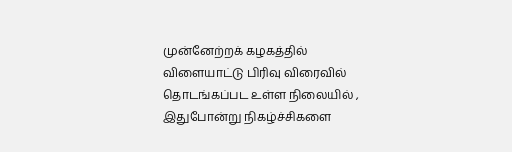முன்னேற்றக் கழகத்தில் விளையாட்டு பிரிவு விரைவில் தொடங்கப்பட உள்ள நிலையில் , இதுபோன்று நிகழ்ச்சிகளை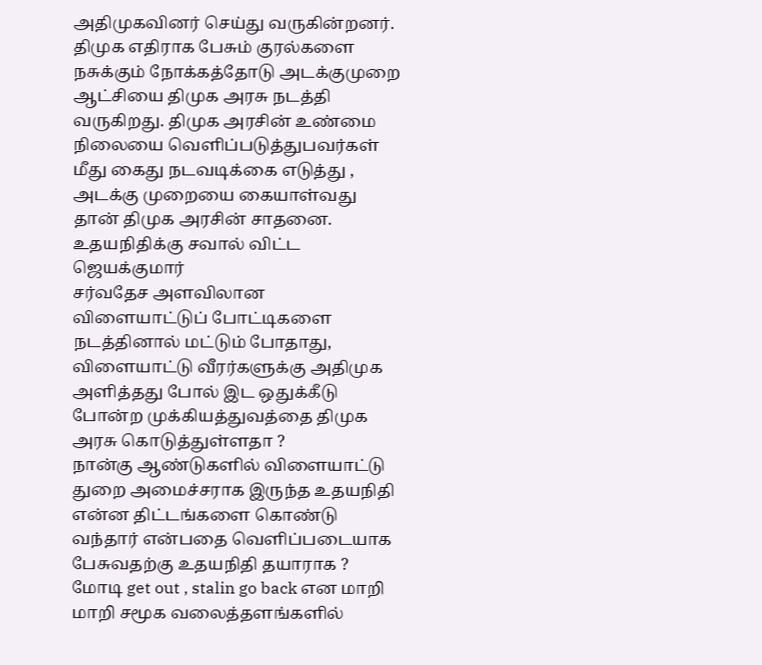அதிமுகவினர் செய்து வருகின்றனர்.
திமுக எதிராக பேசும் குரல்களை நசுக்கும் நோக்கத்தோடு அடக்குமுறை ஆட்சியை திமுக அரசு நடத்தி வருகிறது. திமுக அரசின் உண்மை நிலையை வெளிப்படுத்துபவர்கள் மீது கைது நடவடிக்கை எடுத்து , அடக்கு முறையை கையாள்வது தான் திமுக அரசின் சாதனை.
உதயநிதிக்கு சவால் விட்ட ஜெயக்குமார்
சர்வதேச அளவிலான விளையாட்டுப் போட்டிகளை நடத்தினால் மட்டும் போதாது, விளையாட்டு வீரர்களுக்கு அதிமுக அளித்தது போல் இட ஒதுக்கீடு போன்ற முக்கியத்துவத்தை திமுக அரசு கொடுத்துள்ளதா ?
நான்கு ஆண்டுகளில் விளையாட்டு துறை அமைச்சராக இருந்த உதயநிதி என்ன திட்டங்களை கொண்டு வந்தார் என்பதை வெளிப்படையாக பேசுவதற்கு உதயநிதி தயாராக ?
மோடி get out , stalin go back என மாறி மாறி சமூக வலைத்தளங்களில்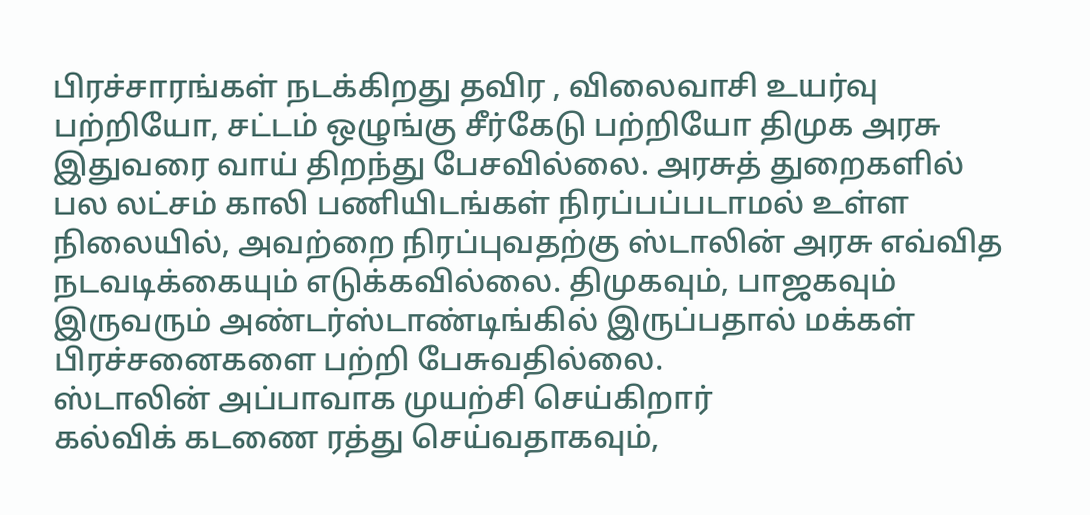பிரச்சாரங்கள் நடக்கிறது தவிர , விலைவாசி உயர்வு பற்றியோ, சட்டம் ஒழுங்கு சீர்கேடு பற்றியோ திமுக அரசு இதுவரை வாய் திறந்து பேசவில்லை. அரசுத் துறைகளில் பல லட்சம் காலி பணியிடங்கள் நிரப்பப்படாமல் உள்ள நிலையில், அவற்றை நிரப்புவதற்கு ஸ்டாலின் அரசு எவ்வித நடவடிக்கையும் எடுக்கவில்லை. திமுகவும், பாஜகவும் இருவரும் அண்டர்ஸ்டாண்டிங்கில் இருப்பதால் மக்கள் பிரச்சனைகளை பற்றி பேசுவதில்லை.
ஸ்டாலின் அப்பாவாக முயற்சி செய்கிறார்
கல்விக் கடணை ரத்து செய்வதாகவும்,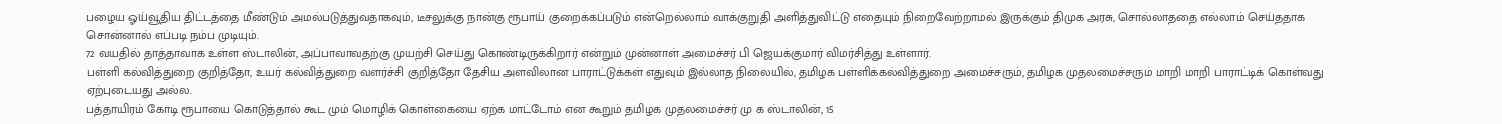பழைய ஓய்வூதிய திட்டத்தை மீண்டும் அமல்படுத்துவதாகவும், டீசலுக்கு நான்கு ரூபாய் குறைக்கப்படும் என்றெல்லாம் வாக்குறுதி அளித்துவிட்டு எதையும் நிறைவேற்றாமல் இருக்கும் திமுக அரசு, சொல்லாததை எல்லாம் செய்ததாக சொன்னால் எப்படி நம்ப முடியும்.
72 வயதில் தாத்தாவாக உள்ள ஸ்டாலின், அப்பாவாவதற்கு முயற்சி செய்து கொண்டிருக்கிறார் என்றும் முன்னாள் அமைச்சர் பி ஜெயக்குமார் விமர்சித்து உள்ளார்.
பள்ளி கல்வித்துறை குறித்தோ, உயர் கல்வித்துறை வளர்ச்சி குறித்தோ தேசிய அளவிலான பாராட்டுக்கள் எதுவும் இல்லாத நிலையில், தமிழக பள்ளிக்கல்வித்துறை அமைச்சரும், தமிழக முதலமைச்சரும் மாறி மாறி பாராட்டிக் கொள்வது ஏற்புடையது அல்ல.
பத்தாயிரம் கோடி ரூபாயை கொடுத்தால் கூட மும் மொழிக் கொள்கையை ஏற்க மாட்டோம் என கூறும் தமிழக முதலமைச்சர் மு க ஸ்டாலின், 15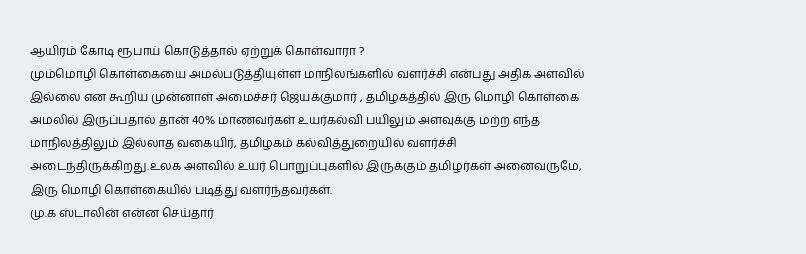ஆயிரம் கோடி ரூபாய் கொடுத்தால் ஏற்றுக் கொள்வாரா ?
மும்மொழி கொள்கையை அமல்படுத்தியுள்ள மாநிலங்களில் வளர்ச்சி என்பது அதிக அளவில் இல்லை என கூறிய முன்னாள் அமைச்சர் ஜெயக்குமார் , தமிழகத்தில் இரு மொழி கொள்கை அமலில் இருப்பதால் தான் 40% மாணவர்கள் உயர்கல்வி பயிலும் அளவுக்கு மற்ற எந்த மாநிலத்திலும் இல்லாத வகையிர், தமிழகம் கல்வித்துறையில் வளர்ச்சி அடைந்திருக்கிறது.உலக அளவில் உயர் பொறுப்புகளில் இருக்கும் தமிழர்கள் அனைவருமே, இரு மொழி கொள்கையில் படித்து வளர்ந்தவர்கள்.
மு.க ஸ்டாலின் என்ன செய்தார்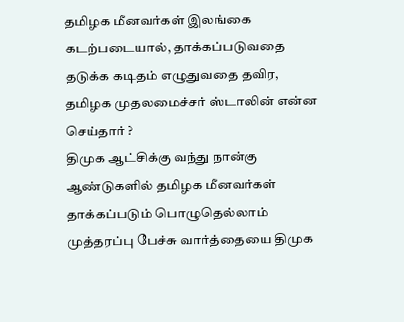தமிழக மீனவர்கள் இலங்கை கடற்படையால், தாக்கப்படுவதை தடுக்க கடிதம் எழுதுவதை தவிர, தமிழக முதலமைச்சர் ஸ்டாலின் என்ன செய்தார் ?
திமுக ஆட்சிக்கு வந்து நான்கு ஆண்டுகளில் தமிழக மீனவர்கள் தாக்கப்படும் பொழுதெல்லாம் முத்தரப்பு பேச்சு வார்த்தையை திமுக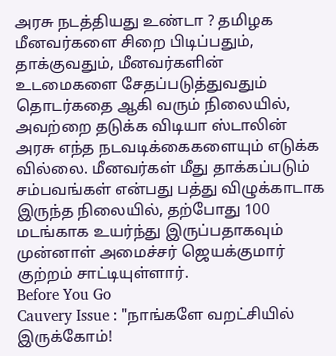அரசு நடத்தியது உண்டா ? தமிழக மீனவர்களை சிறை பிடிப்பதும், தாக்குவதும், மீனவர்களின் உடமைகளை சேதப்படுத்துவதும் தொடர்கதை ஆகி வரும் நிலையில், அவற்றை தடுக்க விடியா ஸ்டாலின் அரசு எந்த நடவடிக்கைகளையும் எடுக்க வில்லை. மீனவர்கள் மீது தாக்கப்படும் சம்பவங்கள் என்பது பத்து விழுக்காடாக இருந்த நிலையில், தற்போது 100 மடங்காக உயர்ந்து இருப்பதாகவும் முன்னாள் அமைச்சர் ஜெயக்குமார் குற்றம் சாட்டியுள்ளார்.
Before You Go
Cauvery Issue : "நாங்களே வறட்சியில் இருக்கோம்!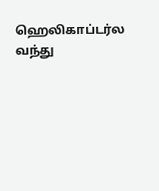ஹெலிகாப்டர்ல வந்து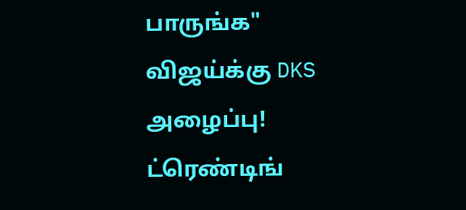பாருங்க" விஜய்க்கு DKS அழைப்பு!
ட்ரெண்டிங்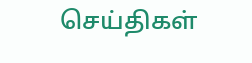செய்திகள்